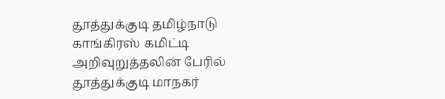தூத்துக்குடி தமிழ்நாடு காங்கிரஸ் கமிட்டி அறிவுறுத்தலின் பேரில் தூத்துக்குடி மாநகர்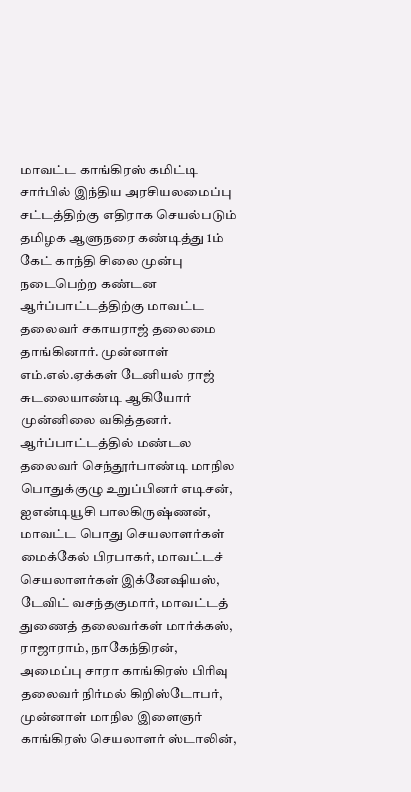மாவட்ட காங்கிரஸ் கமிட்டி சார்பில் இந்திய அரசியலமைப்பு சட்டத்திற்கு எதிராக செயல்படும் தமிழக ஆளுநரை கண்டித்து 1ம் கேட் காந்தி சிலை முன்பு நடைபெற்ற கண்டன ஆர்ப்பாட்டத்திற்கு மாவட்ட தலைவர் சகாயராஜ் தலைமை தாங்கினார். முன்னாள் எம்.எல்.ஏக்கள் டேனியல் ராஜ் சுடலையாண்டி ஆகியோர் முன்னிலை வகித்தனர்.
ஆர்ப்பாட்டத்தில் மண்டல தலைவர் செந்தூர்பாண்டி மாநில பொதுக்குழு உறுப்பினர் எடிசன், ஐஎன்டியூசி பாலகிருஷ்ணன், மாவட்ட பொது செயலாளர்கள் மைக்கேல் பிரபாகர், மாவட்டச் செயலாளர்கள் இக்னேஷியஸ், டேவிட் வசந்தகுமார், மாவட்டத் துணைத் தலைவர்கள் மார்க்கஸ், ராஜாராம், நாகேந்திரன், அமைப்பு சாரா காங்கிரஸ் பிரிவு தலைவர் நிர்மல் கிறிஸ்டோபர், முன்னாள் மாநில இளைஞர் காங்கிரஸ் செயலாளர் ஸ்டாலின்,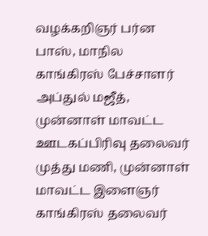வழக்கறிஞர் பர்ன பாஸ், மாநில காங்கிரஸ் பேச்சாளர் அப்துல் மஜீத், முன்னாள் மாவட்ட ஊடகப்பிரிவு தலைவர் முத்து மணி, முன்னாள் மாவட்ட இளைஞர் காங்கிரஸ் தலைவர்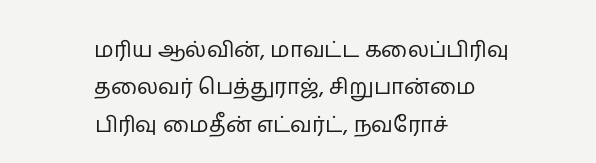மரிய ஆல்வின், மாவட்ட கலைப்பிரிவு தலைவர் பெத்துராஜ், சிறுபான்மை பிரிவு மைதீன் எட்வர்ட், நவரோச்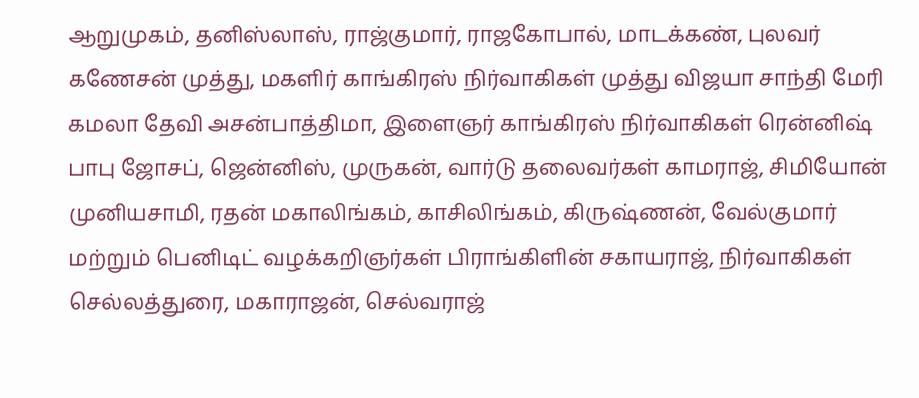ஆறுமுகம், தனிஸ்லாஸ், ராஜ்குமார், ராஜகோபால், மாடக்கண், புலவர் கணேசன் முத்து, மகளிர் காங்கிரஸ் நிர்வாகிகள் முத்து விஜயா சாந்தி மேரி கமலா தேவி அசன்பாத்திமா, இளைஞர் காங்கிரஸ் நிர்வாகிகள் ரென்னிஷ் பாபு ஜோசப், ஜென்னிஸ், முருகன், வார்டு தலைவர்கள் காமராஜ், சிமியோன் முனியசாமி, ரதன் மகாலிங்கம், காசிலிங்கம், கிருஷ்ணன், வேல்குமார் மற்றும் பெனிடிட் வழக்கறிஞர்கள் பிராங்கிளின் சகாயராஜ், நிர்வாகிகள் செல்லத்துரை, மகாராஜன், செல்வராஜ்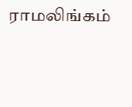ராமலிங்கம்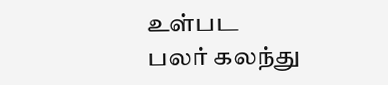உள்பட பலர் கலந்து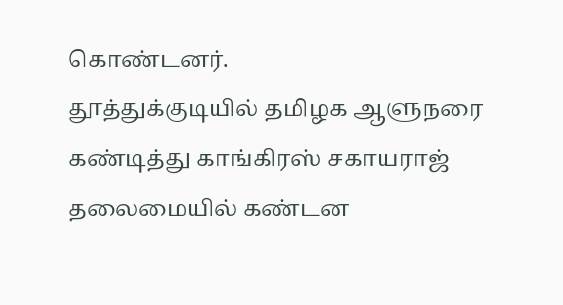கொண்டனர்.
தூத்துக்குடியில் தமிழக ஆளுநரை கண்டித்து காங்கிரஸ் சகாயராஜ் தலைமையில் கண்டன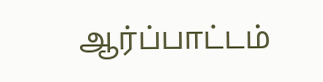ஆர்ப்பாட்டம்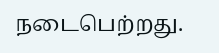நடைபெற்றது.